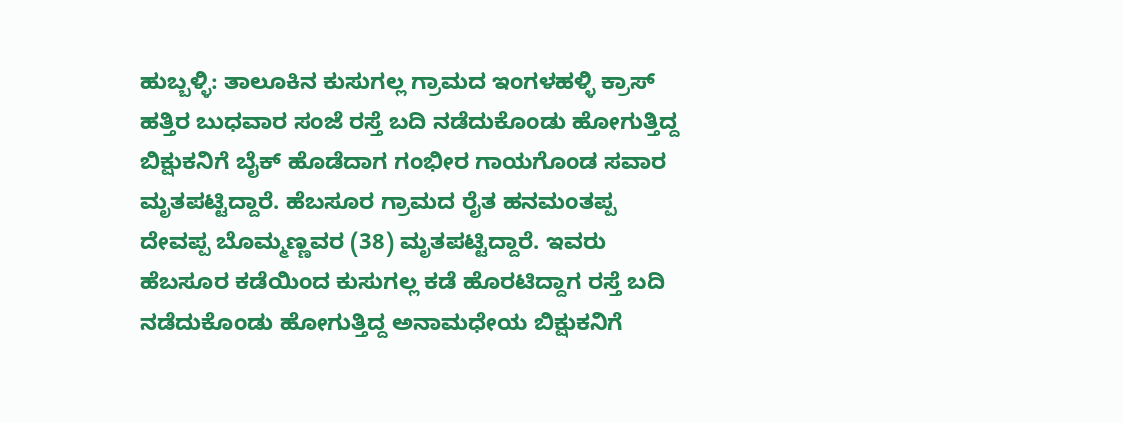ಹುಬ್ಬಳ್ಳಿ: ತಾಲೂಕಿನ ಕುಸುಗಲ್ಲ ಗ್ರಾಮದ ಇಂಗಳಹಳ್ಳಿ ಕ್ರಾಸ್ ಹತ್ತಿರ ಬುಧವಾರ ಸಂಜೆ ರಸ್ತೆ ಬದಿ ನಡೆದುಕೊಂಡು ಹೋಗುತ್ತಿದ್ದ ಬಿಕ್ಷುಕನಿಗೆ ಬೈಕ್ ಹೊಡೆದಾಗ ಗಂಭೀರ ಗಾಯಗೊಂಡ ಸವಾರ ಮೃತಪಟ್ಟಿದ್ದಾರೆ. ಹೆಬಸೂರ ಗ್ರಾಮದ ರೈತ ಹನಮಂತಪ್ಪ ದೇವಪ್ಪ ಬೊಮ್ಮಣ್ಣವರ (38) ಮೃತಪಟ್ಟಿದ್ದಾರೆ. ಇವರು ಹೆಬಸೂರ ಕಡೆಯಿಂದ ಕುಸುಗಲ್ಲ ಕಡೆ ಹೊರಟಿದ್ದಾಗ ರಸ್ತೆ ಬದಿ ನಡೆದುಕೊಂಡು ಹೋಗುತ್ತಿದ್ದ ಅನಾಮಧೇಯ ಬಿಕ್ಷುಕನಿಗೆ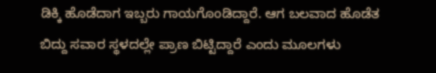ಡಿಕ್ಕಿ ಹೊಡೆದಾಗ ಇಬ್ಬರು ಗಾಯಗೊಂಡಿದ್ದಾರೆ. ಆಗ ಬಲವಾದ ಹೊಡೆತ ಬಿದ್ದು ಸವಾರ ಸ್ಥಳದಲ್ಲೇ ಪ್ರಾಣ ಬಿಟ್ಟಿದ್ದಾರೆ ಎಂದು ಮೂಲಗಳು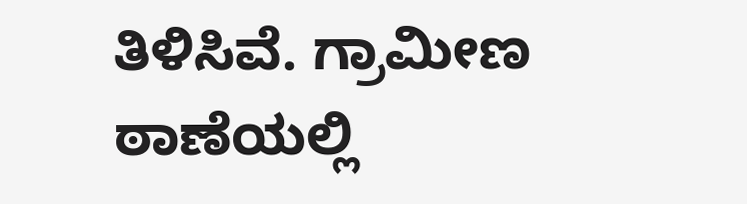ತಿಳಿಸಿವೆ. ಗ್ರಾಮೀಣ ಠಾಣೆಯಲ್ಲಿ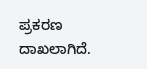ಪ್ರಕರಣ ದಾಖಲಾಗಿದೆ.